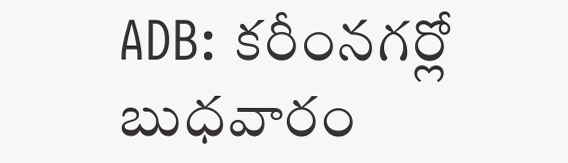ADB: కరీంనగర్లో బుధవారం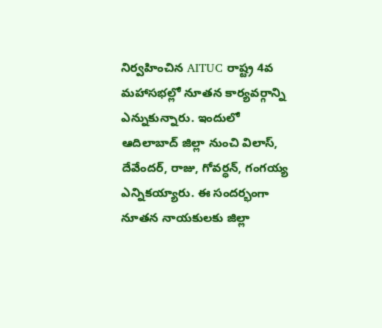నిర్వహించిన AITUC రాష్ట్ర 4వ మహాసభల్లో నూతన కార్యవర్గాన్ని ఎన్నుకున్నారు. ఇందులో ఆదిలాబాద్ జిల్లా నుంచి విలాస్, దేవేందర్, రాజు, గోవర్ధన్, గంగయ్య ఎన్నికయ్యారు. ఈ సందర్భంగా నూతన నాయకులకు జిల్లా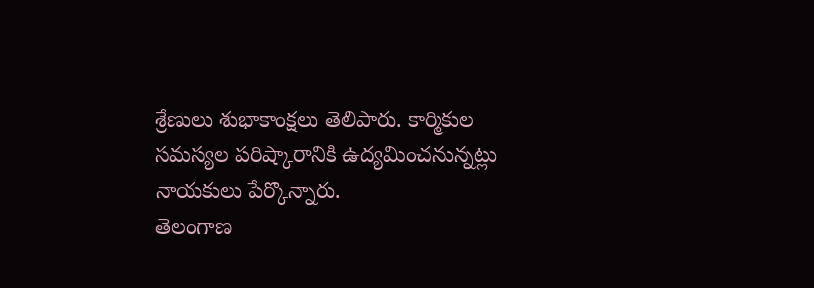శ్రేణులు శుభాకాంక్షలు తెలిపారు. కార్మికుల సమస్యల పరిష్కారానికి ఉద్యమించనున్నట్లు నాయకులు పేర్కొన్నారు.
తెలంగాణ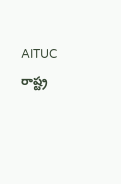AITUC రాష్ట్ర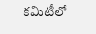కమిటీలో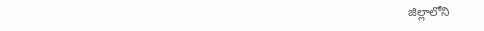జిల్లాలోని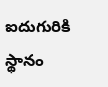ఐదుగురికి స్థానం